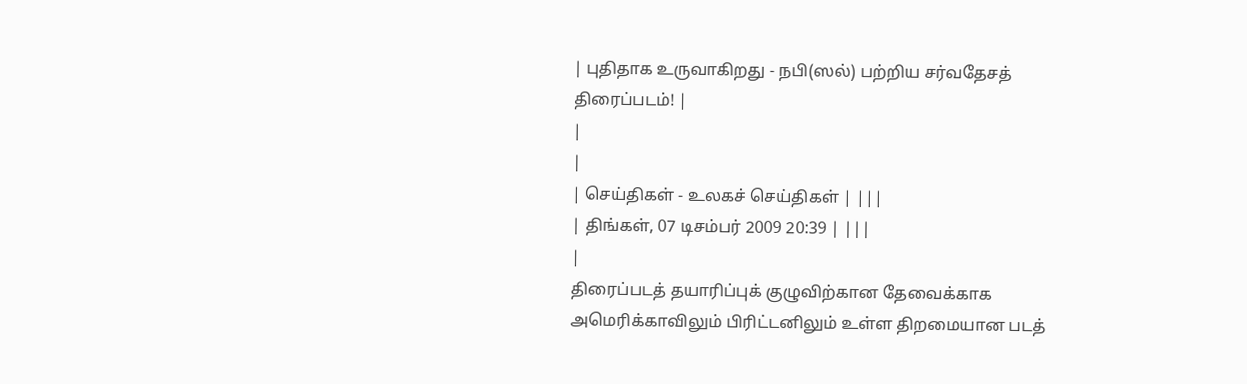| புதிதாக உருவாகிறது - நபி(ஸல்) பற்றிய சர்வதேசத் திரைப்படம்! |
|
|
| செய்திகள் - உலகச் செய்திகள் | |||
| திங்கள், 07 டிசம்பர் 2009 20:39 | |||
|
திரைப்படத் தயாரிப்புக் குழுவிற்கான தேவைக்காக அமெரிக்காவிலும் பிரிட்டனிலும் உள்ள திறமையான படத்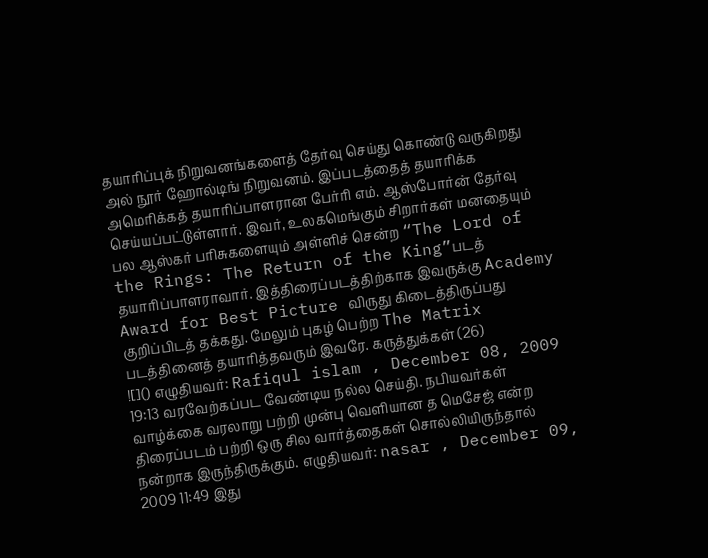தயாரிப்புக் நிறுவனங்களைத் தேர்வு செய்து கொண்டு வருகிறது அல் நூர் ஹோல்டிங் நிறுவனம். இப்படத்தைத் தயாரிக்க அமெரிக்கத் தயாரிப்பாளரான பேர்ரி எம். ஆஸ்போர்ன் தேர்வு செய்யப்பட்டுள்ளார். இவர், உலகமெங்கும் சிறார்கள் மனதையும் பல ஆஸ்கர் பரிசுகளையும் அள்ளிச் சென்ற “The Lord of the Rings: The Return of the King”படத் தயாரிப்பாளராவார். இத்திரைப்படத்திற்காக இவருக்கு Academy Award for Best Picture விருது கிடைத்திருப்பது குறிப்பிடத் தக்கது. மேலும் புகழ் பெற்ற The Matrix படத்தினைத் தயாரித்தவரும் இவரே. கருத்துக்கள் (26)
![]() எழுதியவர்: Rafiqul islam , December 08, 2009 19:13 வரவேற்கப்பட வேண்டிய நல்ல செய்தி. நபியவர்கள் வாழ்க்கை வரலாறு பற்றி முன்பு வெளியான த மெசேஜ் என்ற திரைப்படம் பற்றி ஒரு சில வார்த்தைகள் சொல்லியிருந்தால் நன்றாக இருந்திருக்கும். எழுதியவர்: nasar , December 09, 2009 11:49 இது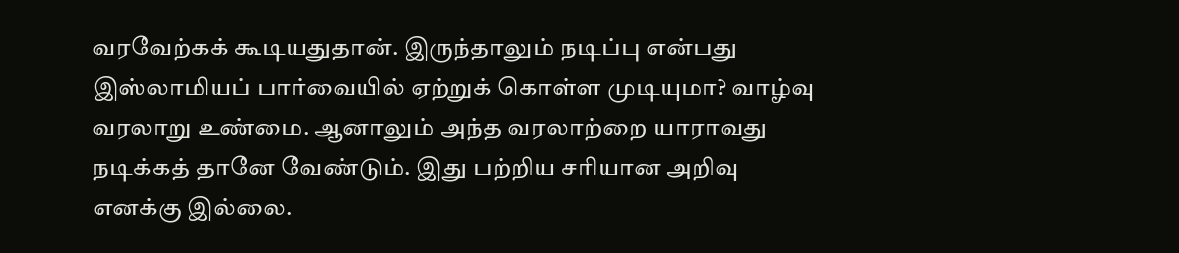வரவேற்கக் கூடியதுதான். இருந்தாலும் நடிப்பு என்பது இஸ்லாமியப் பார்வையில் ஏற்றுக் கொள்ள முடியுமா? வாழ்வு வரலாறு உண்மை. ஆனாலும் அந்த வரலாற்றை யாராவது நடிக்கத் தானே வேண்டும். இது பற்றிய சரியான அறிவு எனக்கு இல்லை.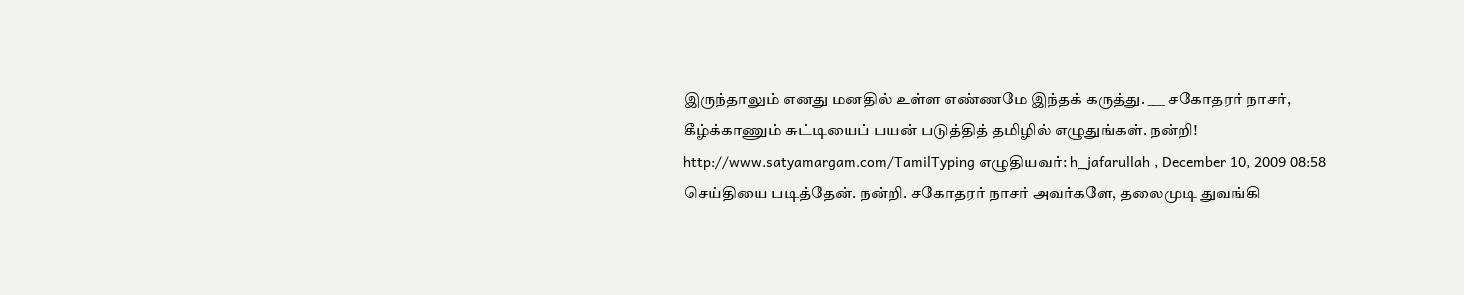இருந்தாலும் எனது மனதில் உள்ள எண்ணமே இந்தக் கருத்து. ___ சகோதரர் நாசர், கீழ்க்காணும் சுட்டியைப் பயன் படுத்தித் தமிழில் எழுதுங்கள். நன்றி! http://www.satyamargam.com/TamilTyping எழுதியவர்: h_jafarullah , December 10, 2009 08:58 செய்தியை படித்தேன். நன்றி. சகோதரர் நாசர் அவர்களே, தலைமுடி துவங்கி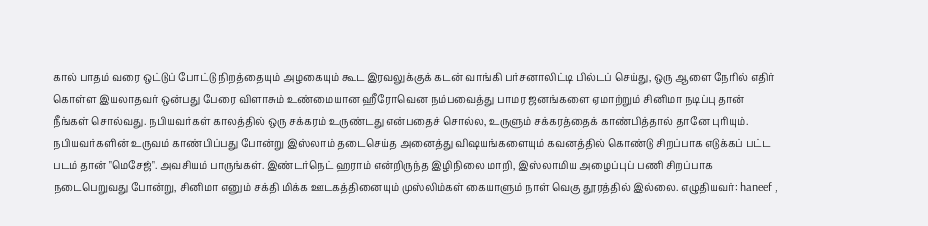கால் பாதம் வரை ஒட்டுப் போட்டு நிறத்தையும் அழகையும் கூட இரவலுக்குக் கடன் வாங்கி பர்சனாலிட்டி பில்டப் செய்து, ஒரு ஆளை நேரில் எதிர் கொள்ள இயலாதவர் ஒன்பது பேரை விளாசும் உண்மையான ஹீரோவென நம்பவைத்து பாமர ஜனங்களை ஏமாற்றும் சினிமா நடிப்பு தான் நீங்கள் சொல்வது. நபியவர்கள் காலத்தில் ஒரு சக்கரம் உருண்டது என்பதைச் சொல்ல, உருளும் சக்கரத்தைக் காண்பித்தால் தானே புரியும். நபியவர்களின் உருவம் காண்பிப்பது போன்று இஸ்லாம் தடைசெய்த அனைத்து விஷயங்களையும் கவனத்தில் கொண்டு சிறப்பாக எடுக்கப் பட்ட படம் தான் "மெசேஜ்". அவசியம் பாருங்கள். இண்டர்நெட் ஹராம் என்றிருந்த இழிநிலை மாறி, இஸ்லாமிய அழைப்புப் பணி சிறப்பாக நடைபெறுவது போன்று, சினிமா எனும் சக்தி மிக்க ஊடகத்தினையும் முஸ்லிம்கள் கையாளும் நாள் வெகு தூரத்தில் இல்லை. எழுதியவர்: haneef ,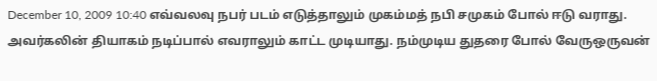December 10, 2009 10:40 எவ்வலவு நபர் படம் எடுத்தாலும் முகம்மத் நபி சமுகம் போல் ஈடு வராது. அவர்கலின் தியாகம் நடிப்பால் எவராலும் காட்ட முடியாது. நம்முடிய துதரை போல் வேருஒருவன்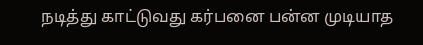நடித்து காட்டுவது கர்பனை பன்ன முடியாத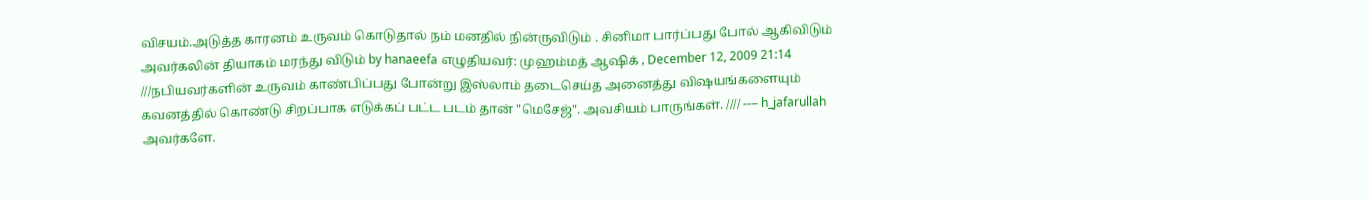விசயம்.அடுத்த காரனம் உருவம் கொடுதால் நம் மனதில் நின்ருவிடும் . சினிமா பார்ப்பது போல் ஆகிவிடும் அவர்கலின் தியாகம் மரந்து விடும் by hanaeefa எழுதியவர்: முஹம்மத் ஆஷிக் , December 12, 2009 21:14 ///நபியவர்களின் உருவம் காண்பிப்பது போன்று இஸ்லாம் தடைசெய்த அனைத்து விஷயங்களையும் கவனத்தில் கொண்டு சிறப்பாக எடுக்கப் பட்ட படம் தான் "மெசேஜ்". அவசியம் பாருங்கள். //// ---- h_jafarullah அவர்களே.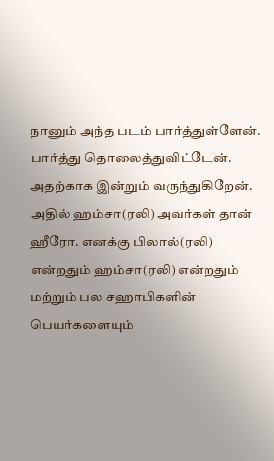நானும் அந்த படம் பார்த்துள்ளேன். பார்த்து தொலைத்துவிட்டேன். அதற்காக இன்றும் வருந்துகிறேன். அதில் ஹம்சா(ரலி) அவர்கள் தான் ஹீரோ. எனக்கு பிலால்(ரலி) என்றதும் ஹம்சா(ரலி) என்றதும் மற்றும் பல சஹாபிகளின் பெயர்களையும்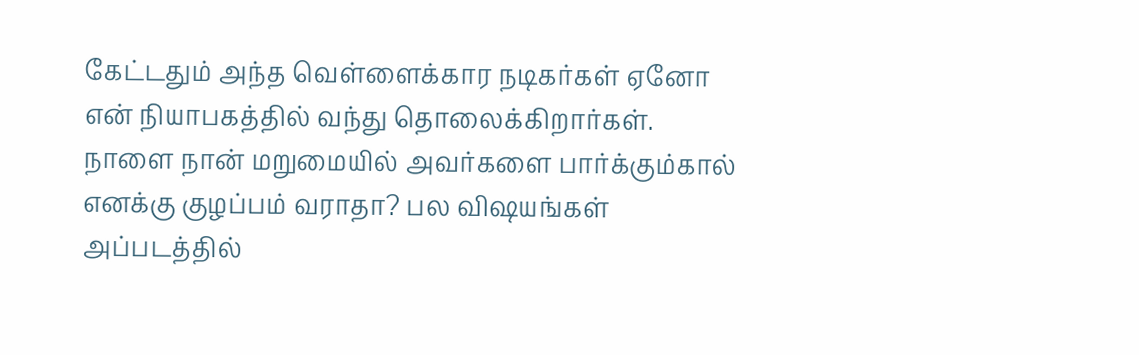கேட்டதும் அந்த வெள்ளைக்கார நடிகர்கள் ஏனோ என் நியாபகத்தில் வந்து தொலைக்கிறார்கள். நாளை நான் மறுமையில் அவர்களை பார்க்கும்கால் எனக்கு குழப்பம் வராதா? பல விஷயங்கள் அப்படத்தில்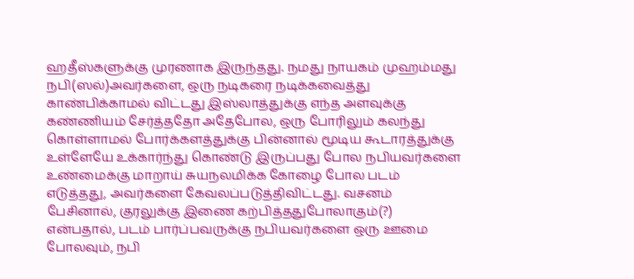ஹதீஸ்களுக்கு முரணாக இருந்தது. நமது நாயகம் முஹம்மது நபி(ஸல்)அவர்களை, ஒரு நடிகரை நடிக்கவைத்து காண்பிக்காமல் விட்டது இஸ்லாத்துக்கு எந்த அளவுக்கு கண்ணியம் சேர்த்ததோ அதேபோல, ஒரு போரிலும் கலந்து கொள்ளாமல் போர்க்களத்துக்கு பின்னால் மூடிய கூடாரத்துக்கு உள்ளேயே உக்கார்ந்து கொண்டு இருப்பது போல நபியவர்களை உண்மைக்கு மாறாய் சுயநலமிக்க கோழை போல படம் எடுத்தது, அவர்களை கேவலப்படுத்திவிட்டது. வசனம் பேசினால், குரலுக்கு இணை கற்பித்ததுபோலாகும்(?) என்பதால், படம் பார்ப்பவருக்கு நபியவர்களை ஒரு ஊமை போலவும், நபி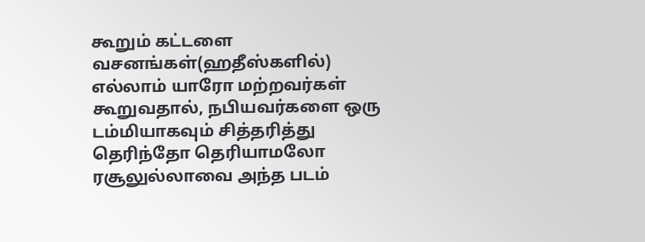கூறும் கட்டளை வசனங்கள்(ஹதீஸ்களில்) எல்லாம் யாரோ மற்றவர்கள் கூறுவதால், நபியவர்களை ஒரு டம்மியாகவும் சித்தரித்து தெரிந்தோ தெரியாமலோ ரசூலுல்லாவை அந்த படம்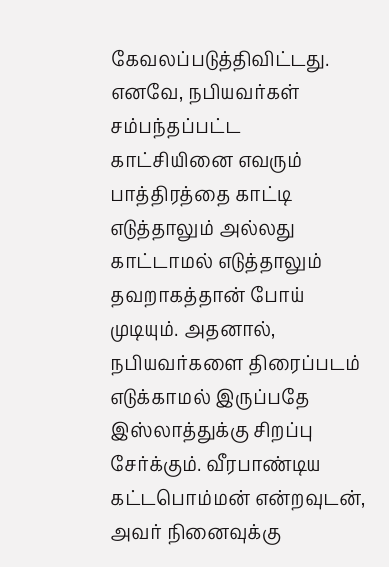கேவலப்படுத்திவிட்டது. எனவே, நபியவர்கள் சம்பந்தப்பட்ட காட்சியினை எவரும் பாத்திரத்தை காட்டி எடுத்தாலும் அல்லது காட்டாமல் எடுத்தாலும் தவறாகத்தான் போய் முடியும். அதனால், நபியவர்களை திரைப்படம் எடுக்காமல் இருப்பதே இஸ்லாத்துக்கு சிறப்பு சேர்க்கும். வீரபாண்டிய கட்டபொம்மன் என்றவுடன், அவர் நினைவுக்கு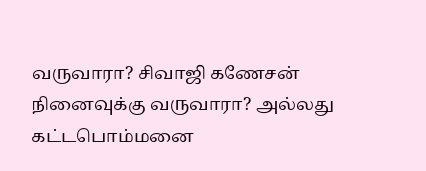வருவாரா? சிவாஜி கணேசன் நினைவுக்கு வருவாரா? அல்லது கட்டபொம்மனை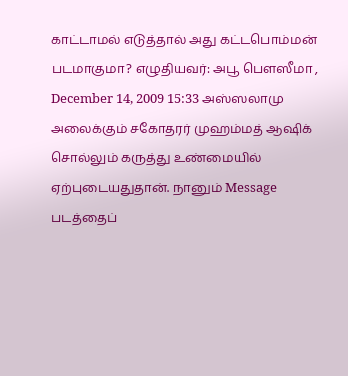காட்டாமல் எடுத்தால் அது கட்டபொம்மன் படமாகுமா? எழுதியவர்: அபூ பௌஸீமா , December 14, 2009 15:33 அஸ்ஸலாமு அலைக்கும் சகோதரர் முஹம்மத் ஆஷிக் சொல்லும் கருத்து உண்மையில் ஏற்புடையதுதான். நானும் Message படத்தைப்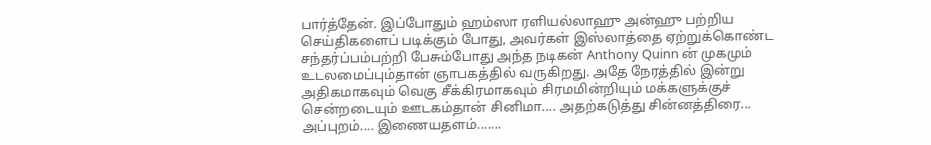பார்த்தேன். இப்போதும் ஹம்ஸா ரளியல்லாஹு அன்ஹு பற்றிய செய்திகளைப் படிக்கும் போது, அவர்கள் இஸ்லாத்தை ஏற்றுக்கொண்ட சந்தர்ப்பம்பற்றி பேசும்போது அந்த நடிகன் Anthony Quinn ன் முகமும் உடலமைப்பும்தான் ஞாபகத்தில் வருகிறது. அதே நேரத்தில் இன்று அதிகமாகவும் வெகு சீக்கிரமாகவும் சிரமமின்றியும் மக்களுக்குச் சென்றடையும் ஊடகம்தான் சினிமா.... அதற்கடுத்து சின்னத்திரை... அப்புறம்.... இணையதளம்.......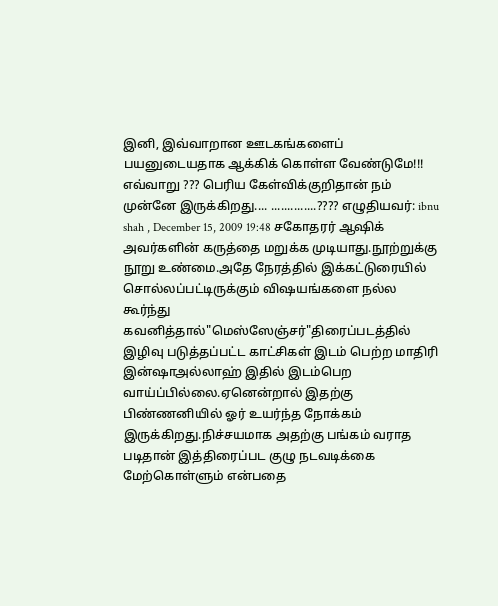இனி, இவ்வாறான ஊடகங்களைப் பயனுடையதாக ஆக்கிக் கொள்ள வேண்டுமே!!! எவ்வாறு ??? பெரிய கேள்விக்குறிதான் நம் முன்னே இருக்கிறது.... ..............???? எழுதியவர்: ibnu shah , December 15, 2009 19:48 சகோதரர் ஆஷிக் அவர்களின் கருத்தை மறுக்க முடியாது.நூற்றுக்கு நூறு உண்மை.அதே நேரத்தில் இக்கட்டுரையில் சொல்லப்பட்டிருக்கும் விஷயங்களை நல்ல கூர்ந்து கவனித்தால்"மெஸ்ஸேஞ்சர்"திரைப்படத்தில் இழிவு படுத்தப்பட்ட காட்சிகள் இடம் பெற்ற மாதிரி இன்ஷாஅல்லாஹ் இதில் இடம்பெற வாய்ப்பில்லை.ஏனென்றால் இதற்கு பிண்ணனியில் ஓர் உயர்ந்த நோக்கம் இருக்கிறது.நிச்சயமாக அதற்கு பங்கம் வராத படிதான் இத்திரைப்பட குழு நடவடிக்கை மேற்கொள்ளும் என்பதை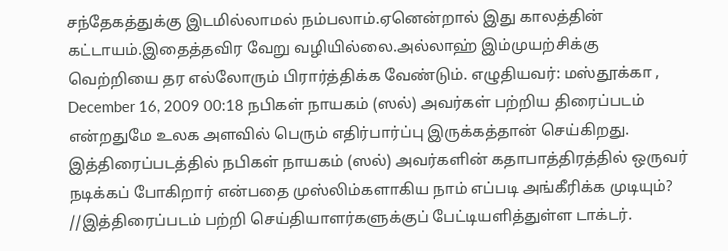சந்தேகத்துக்கு இடமில்லாமல் நம்பலாம்.ஏனென்றால் இது காலத்தின் கட்டாயம்.இதைத்தவிர வேறு வழியில்லை.அல்லாஹ் இம்முயற்சிக்கு வெற்றியை தர எல்லோரும் பிரார்த்திக்க வேண்டும். எழுதியவர்: மஸ்தூக்கா , December 16, 2009 00:18 நபிகள் நாயகம் (ஸல்) அவர்கள் பற்றிய திரைப்படம் என்றதுமே உலக அளவில் பெரும் எதிர்பார்ப்பு இருக்கத்தான் செய்கிறது. இத்திரைப்படத்தில் நபிகள் நாயகம் (ஸல்) அவர்களின் கதாபாத்திரத்தில் ஒருவர் நடிக்கப் போகிறார் என்பதை முஸ்லிம்களாகிய நாம் எப்படி அங்கீரிக்க முடியும்? //இத்திரைப்படம் பற்றி செய்தியாளர்களுக்குப் பேட்டியளித்துள்ள டாக்டர்.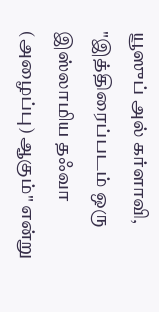யூஸுப் அல் கர்ளாவி, "இத்திரைப்படம் ஒரு இஸ்லாமிய தஃவா (அழைப்பு) ஆகும்" என்று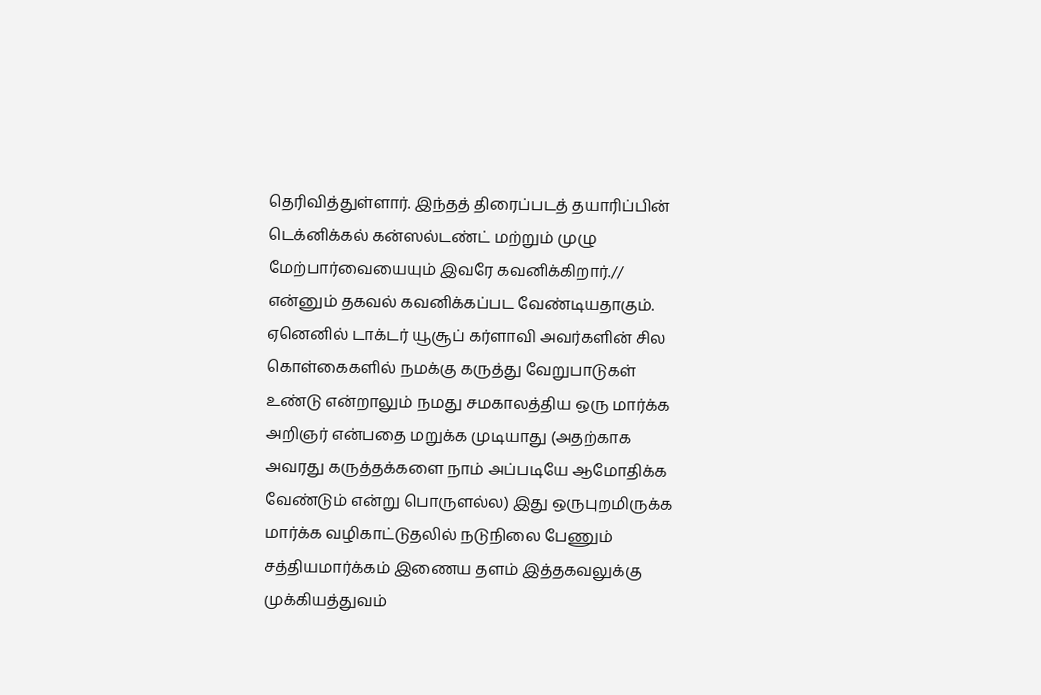தெரிவித்துள்ளார். இந்தத் திரைப்படத் தயாரிப்பின் டெக்னிக்கல் கன்ஸல்டண்ட் மற்றும் முழு மேற்பார்வையையும் இவரே கவனிக்கிறார்.// என்னும் தகவல் கவனிக்கப்பட வேண்டியதாகும். ஏனெனில் டாக்டர் யூசூப் கர்ளாவி அவர்களின் சில கொள்கைகளில் நமக்கு கருத்து வேறுபாடுகள் உண்டு என்றாலும் நமது சமகாலத்திய ஒரு மார்க்க அறிஞர் என்பதை மறுக்க முடியாது (அதற்காக அவரது கருத்தக்களை நாம் அப்படியே ஆமோதிக்க வேண்டும் என்று பொருளல்ல) இது ஒருபுறமிருக்க மார்க்க வழிகாட்டுதலில் நடுநிலை பேணும் சத்தியமார்க்கம் இணைய தளம் இத்தகவலுக்கு முக்கியத்துவம்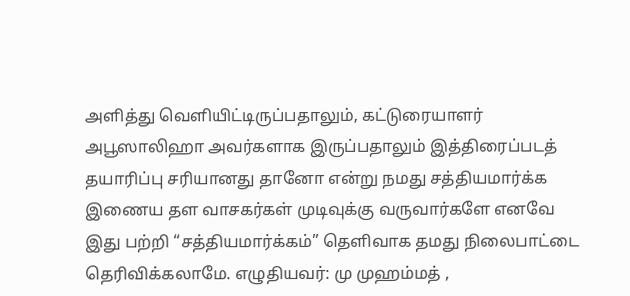அளித்து வெளியிட்டிருப்பதாலும், கட்டுரையாளர் அபூஸாலிஹா அவர்களாக இருப்பதாலும் இத்திரைப்படத் தயாரிப்பு சரியானது தானோ என்று நமது சத்தியமார்க்க இணைய தள வாசகர்கள் முடிவுக்கு வருவார்களே எனவே இது பற்றி “சத்தியமார்க்கம்” தெளிவாக தமது நிலைபாட்டை தெரிவிக்கலாமே. எழுதியவர்: மு முஹம்மத் ,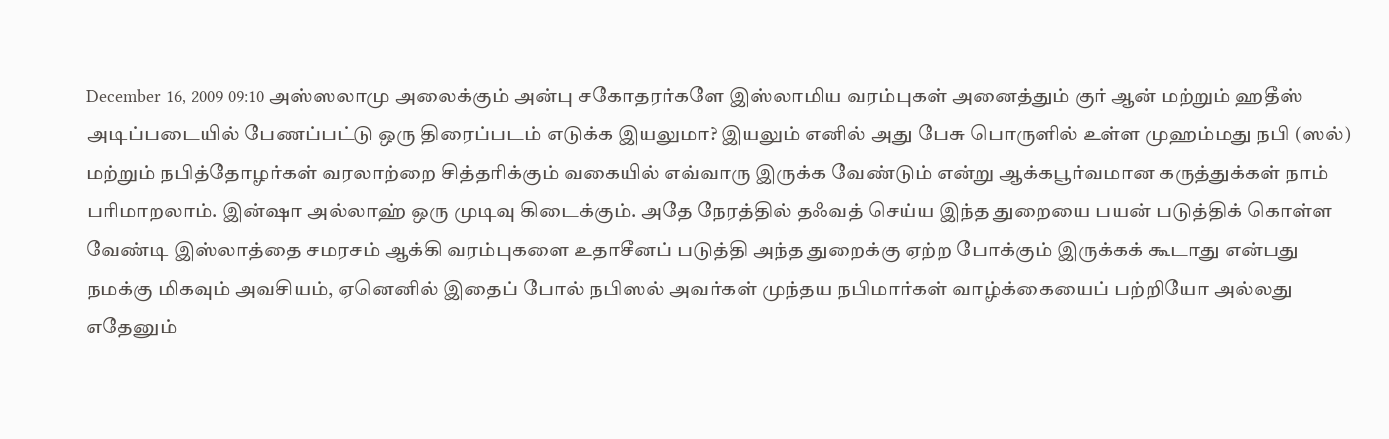December 16, 2009 09:10 அஸ்ஸலாமு அலைக்கும் அன்பு சகோதரர்களே இஸ்லாமிய வரம்புகள் அனைத்தும் குர் ஆன் மற்றும் ஹதீஸ் அடிப்படையில் பேணப்பட்டு ஒரு திரைப்படம் எடுக்க இயலுமா? இயலும் எனில் அது பேசு பொருளில் உள்ள முஹம்மது நபி (ஸல்) மற்றும் நபித்தோழர்கள் வரலாற்றை சித்தரிக்கும் வகையில் எவ்வாரு இருக்க வேண்டும் என்று ஆக்கபூர்வமான கருத்துக்கள் நாம் பரிமாறலாம். இன்ஷா அல்லாஹ் ஒரு முடிவு கிடைக்கும். அதே நேரத்தில் தஃவத் செய்ய இந்த துறையை பயன் படுத்திக் கொள்ள வேண்டி இஸ்லாத்தை சமரசம் ஆக்கி வரம்புகளை உதாசீனப் படுத்தி அந்த துறைக்கு ஏற்ற போக்கும் இருக்கக் கூடாது என்பது நமக்கு மிகவும் அவசியம், ஏனெனில் இதைப் போல் நபிஸல் அவர்கள் முந்தய நபிமார்கள் வாழ்க்கையைப் பற்றியோ அல்லது எதேனும்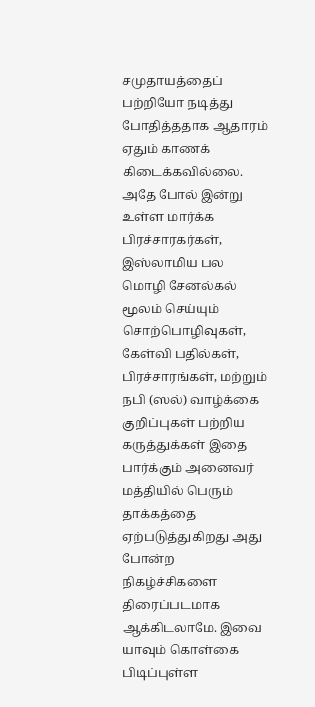சமுதாயத்தைப் பற்றியோ நடித்து போதித்ததாக ஆதாரம் ஏதும் காணக் கிடைக்கவில்லை. அதே போல் இன்று உள்ள மார்க்க பிரச்சாரகர்கள், இஸ்லாமிய பல மொழி சேனல்கல் மூலம் செய்யும் சொற்பொழிவுகள், கேள்வி பதில்கள், பிரச்சாரங்கள், மற்றும் நபி (ஸல்) வாழ்க்கை குறிப்புகள் பற்றிய கருத்துக்கள் இதை பார்க்கும் அனைவர் மத்தியில் பெரும் தாக்கத்தை ஏற்படுத்துகிறது அது போன்ற நிகழ்ச்சிகளை திரைப்படமாக ஆக்கிடலாமே. இவை யாவும் கொள்கை பிடிப்புள்ள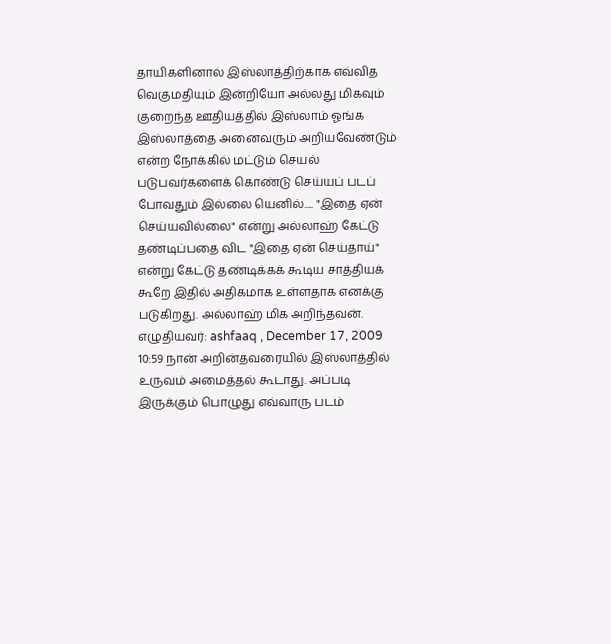தாயிகளினால் இஸ்லாத்திற்காக எவ்வித வெகுமதியும் இன்றியோ அல்லது மிகவும் குறைந்த ஊதியத்தில் இஸ்லாம் ஓங்க இஸ்லாத்தை அனைவரும் அறியவேண்டும் என்ற நோக்கில் மட்டும் செயல் படுபவர்களைக் கொண்டு செய்யப் படப் போவதும் இல்லை யெனில்..... "இதை ஏன் செய்யவில்லை" என்று அல்லாஹ் கேட்டு தண்டிப்பதை விட "இதை ஏன் செய்தாய்" என்று கேட்டு தண்டிக்கக் கூடிய சாத்தியக் கூறே இதில் அதிகமாக உள்ளதாக எனக்கு படுகிறது. அல்லாஹ் மிக அறிந்தவன். எழுதியவர்: ashfaaq , December 17, 2009 10:59 நான் அறின்தவரையில் இஸ்லாத்தில் உருவம் அமைத்தல் கூடாது. அப்படி இருக்கும் பொழுது எவ்வாரு படம்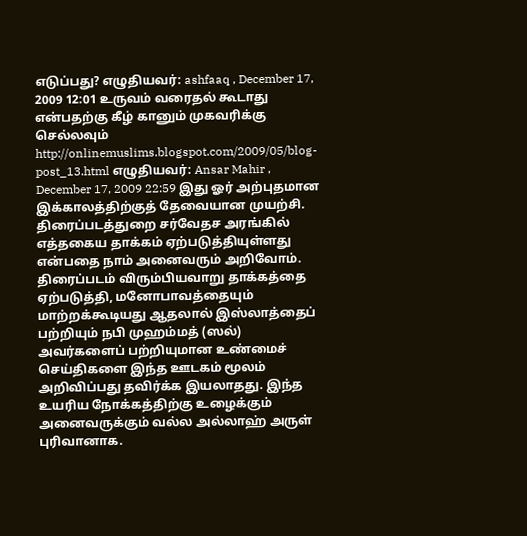எடுப்பது? எழுதியவர்: ashfaaq , December 17, 2009 12:01 உருவம் வரைதல் கூடாது என்பதற்கு கீழ் கானும் முகவரிக்கு செல்லவும் http://onlinemuslims.blogspot.com/2009/05/blog-post_13.html எழுதியவர்: Ansar Mahir , December 17, 2009 22:59 இது ஓர் அற்புதமான இக்காலத்திற்குத் தேவையான முயற்சி. திரைப்படத்துறை சர்வேதச அரங்கில் எத்தகைய தாக்கம் ஏற்படுத்தியுள்ளது என்பதை நாம் அனைவரும் அறிவோம். திரைப்படம் விரும்பியவாறு தாக்கத்தை ஏற்படுத்தி, மனோபாவத்தையும் மாற்றக்கூடியது ஆதலால் இஸ்லாத்தைப் பற்றியும் நபி முஹம்மத் (ஸல்) அவர்களைப் பற்றியுமான உண்மைச் செய்திகளை இந்த ஊடகம் மூலம் அறிவிப்பது தவிர்க்க இயலாதது. இந்த உயரிய நோக்கத்திற்கு உழைக்கும் அனைவருக்கும் வல்ல அல்லாஹ் அருள் புரிவானாக.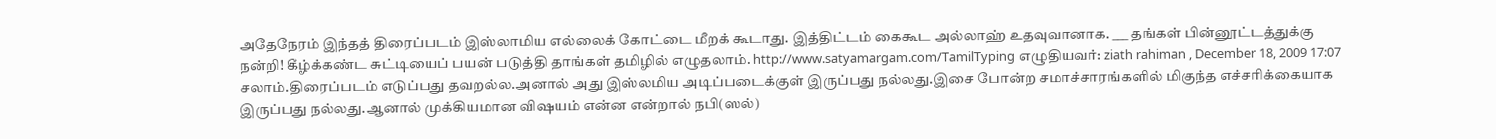அதேநேரம் இந்தத் திரைப்படம் இஸ்லாமிய எல்லைக் கோட்டை மீறக் கூடாது. இத்திட்டம் கைகூட அல்லாஹ் உதவுவானாக. ___ தங்கள் பின்னூட்டத்துக்கு நன்றி! கீழ்க்கண்ட சுட்டியைப் பயன் படுத்தி தாங்கள் தமிழில் எழுதலாம். http://www.satyamargam.com/TamilTyping எழுதியவர்: ziath rahiman , December 18, 2009 17:07 சலாம்.திரைப்படம் எடுப்பது தவறல்ல.அனால் அது இஸ்லமிய அடிப்படைக்குள் இருப்பது நல்லது.இசை போன்ற சமாச்சாரங்களில் மிகுந்த எச்சரிக்கையாக இருப்பது நல்லது.ஆனால் முக்கியமான விஷயம் என்ன என்றால் நபி(ஸல்)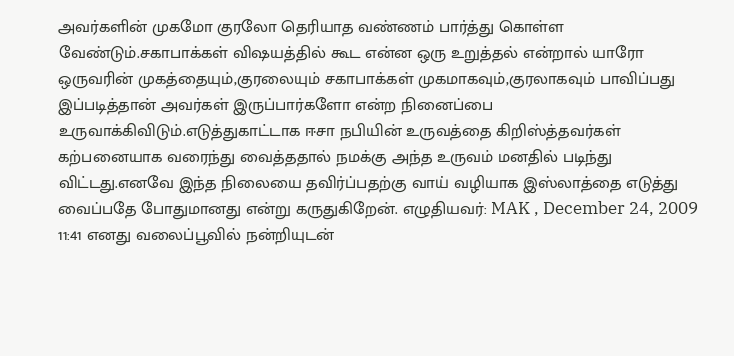அவர்களின் முகமோ குரலோ தெரியாத வண்ணம் பார்த்து கொள்ள வேண்டும்.சகாபாக்கள் விஷயத்தில் கூட என்ன ஒரு உறுத்தல் என்றால் யாரோ ஒருவரின் முகத்தையும்,குரலையும் சகாபாக்கள் முகமாகவும்,குரலாகவும் பாவிப்பது இப்படித்தான் அவர்கள் இருப்பார்களோ என்ற நினைப்பை உருவாக்கிவிடும்.எடுத்துகாட்டாக ஈசா நபியின் உருவத்தை கிறிஸ்த்தவர்கள் கற்பனையாக வரைந்து வைத்ததால் நமக்கு அந்த உருவம் மனதில் படிந்து விட்டது.எனவே இந்த நிலையை தவிர்ப்பதற்கு வாய் வழியாக இஸ்லாத்தை எடுத்து வைப்பதே போதுமானது என்று கருதுகிறேன். எழுதியவர்: MAK , December 24, 2009 11:41 எனது வலைப்பூவில் நன்றியுடன்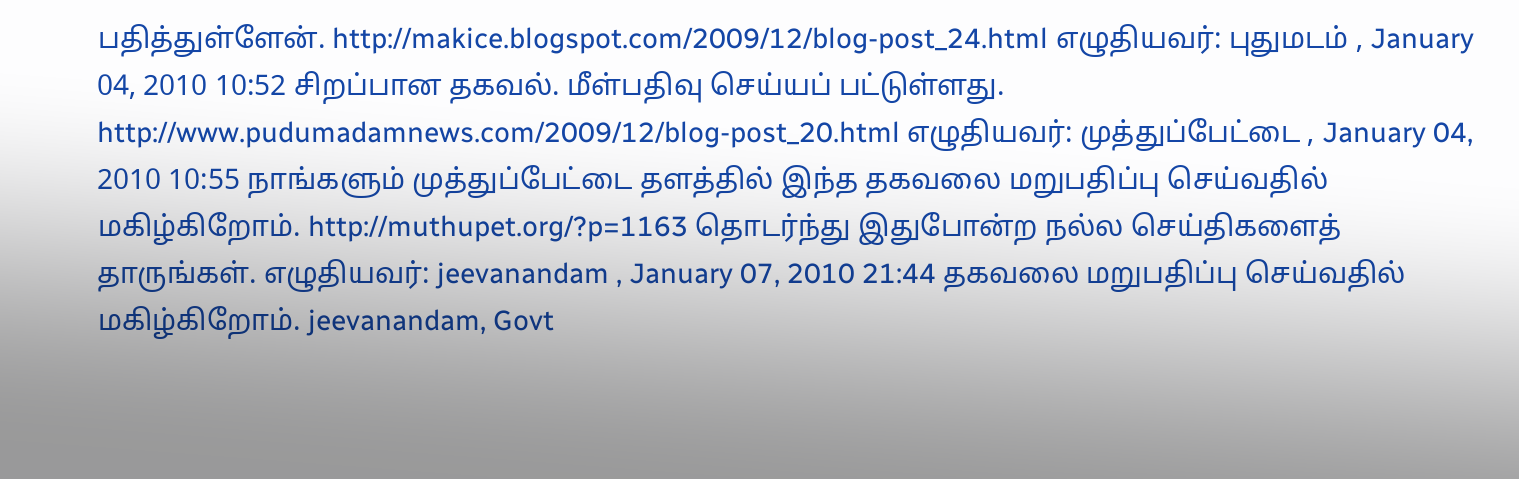பதித்துள்ளேன். http://makice.blogspot.com/2009/12/blog-post_24.html எழுதியவர்: புதுமடம் , January 04, 2010 10:52 சிறப்பான தகவல். மீள்பதிவு செய்யப் பட்டுள்ளது. http://www.pudumadamnews.com/2009/12/blog-post_20.html எழுதியவர்: முத்துப்பேட்டை , January 04, 2010 10:55 நாங்களும் முத்துப்பேட்டை தளத்தில் இந்த தகவலை மறுபதிப்பு செய்வதில் மகிழ்கிறோம். http://muthupet.org/?p=1163 தொடர்ந்து இதுபோன்ற நல்ல செய்திகளைத் தாருங்கள். எழுதியவர்: jeevanandam , January 07, 2010 21:44 தகவலை மறுபதிப்பு செய்வதில் மகிழ்கிறோம். jeevanandam, Govt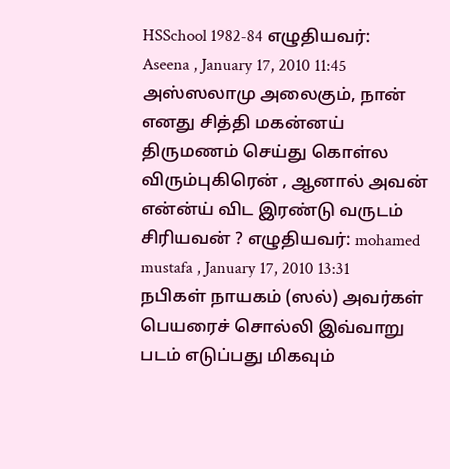HSSchool 1982-84 எழுதியவர்: Aseena , January 17, 2010 11:45 அஸ்ஸலாமு அலைகும், நான் எனது சித்தி மகன்னய் திருமணம் செய்து கொள்ல விரும்புகிரென் , ஆனால் அவன் என்ன்ய் விட இரண்டு வருடம் சிரியவன் ? எழுதியவர்: mohamed mustafa , January 17, 2010 13:31 நபிகள் நாயகம் (ஸல்) அவர்கள் பெயரைச் சொல்லி இவ்வாறு படம் எடுப்பது மிகவும்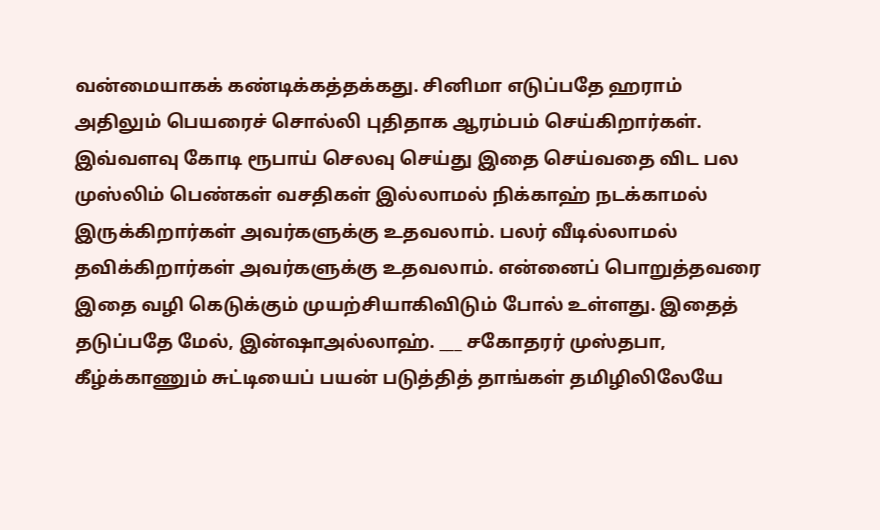வன்மையாகக் கண்டிக்கத்தக்கது. சினிமா எடுப்பதே ஹராம் அதிலும் பெயரைச் சொல்லி புதிதாக ஆரம்பம் செய்கிறார்கள். இவ்வளவு கோடி ரூபாய் செலவு செய்து இதை செய்வதை விட பல முஸ்லிம் பெண்கள் வசதிகள் இல்லாமல் நிக்காஹ் நடக்காமல் இருக்கிறார்கள் அவர்களுக்கு உதவலாம். பலர் வீடில்லாமல் தவிக்கிறார்கள் அவர்களுக்கு உதவலாம். என்னைப் பொறுத்தவரை இதை வழி கெடுக்கும் முயற்சியாகிவிடும் போல் உள்ளது. இதைத் தடுப்பதே மேல், இன்ஷாஅல்லாஹ். ___ சகோதரர் முஸ்தபா, கீழ்க்காணும் சுட்டியைப் பயன் படுத்தித் தாங்கள் தமிழிலிலேயே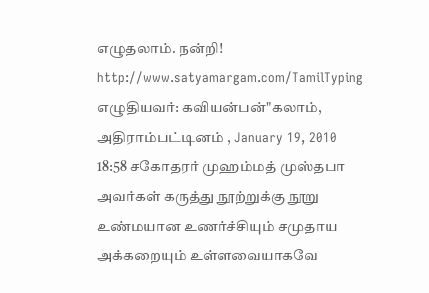எழுதலாம். நன்றி! http://www.satyamargam.com/TamilTyping எழுதியவர்: கவியன்பன்"கலாம், அதிராம்பட்டினம் , January 19, 2010 18:58 சகோதரர் முஹம்மத் முஸ்தபா அவர்கள் கருத்து நூற்றுக்கு நூறு உண்மயான உணர்ச்சியும் சமுதாய அக்கறையும் உள்ளவையாகவே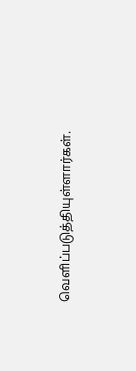வெளிப்படுத்தியுள்ளார்கள்.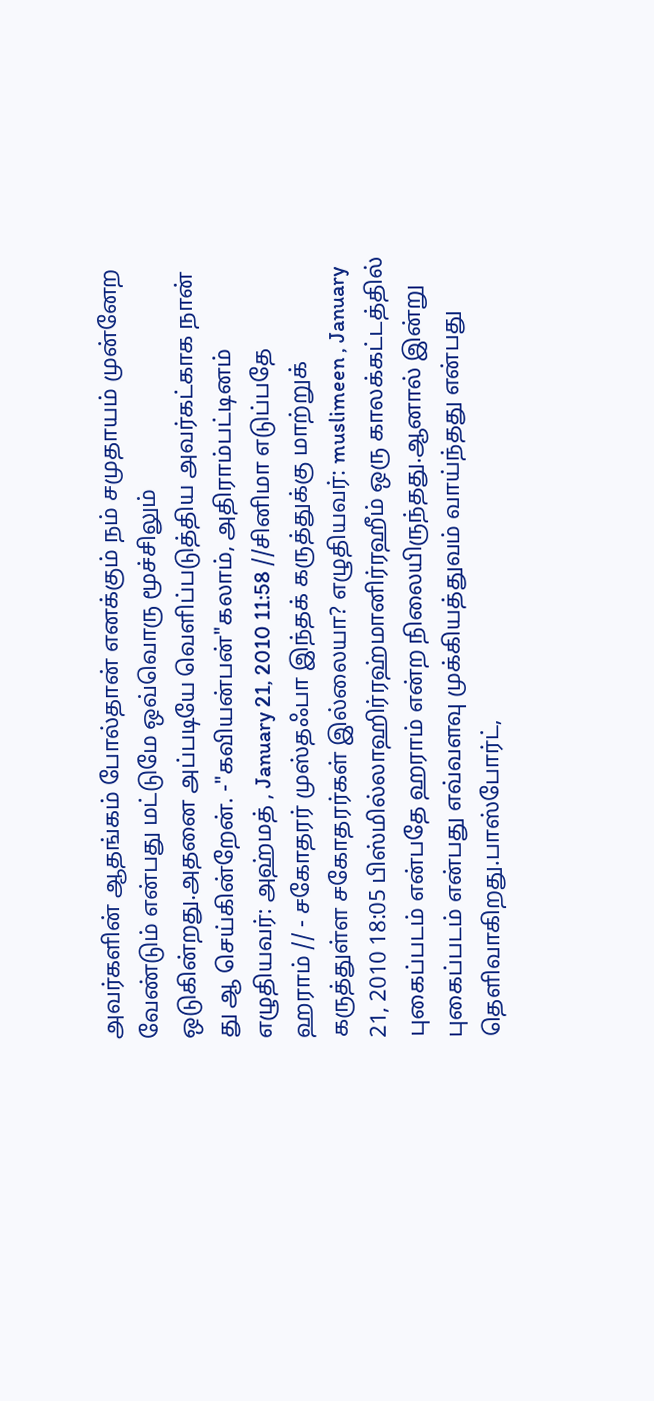அவர்களின் ஆதங்கம் போல்தான் எனக்கும் நம் சமுதாயம் முன்னேற வேண்டும் என்பது மட்டுமே ஒவ்வொரு மூச்சிலும் ஒடுகின்றது.அதனை அப்படியே வெளிப்படுத்திய அவர்கட்காக நான் து ஆ செய்கின்றேன். -"கவியன்பன்"கலாம், அதிராம்பட்டினம் எழுதியவர்: அஹ்மத் , January 21, 2010 11:58 //சினிமா எடுப்பதே ஹராம் // - சகோதரர் முஸ்தஃபா இந்தக் கருத்துக்கு மாற்றுக் கருத்துள்ள சகோதரர்கள் இல்லையா? எழுதியவர்: muslimeen , January 21, 2010 18:05 பிஸ்மில்லாஹிர்ரஹ்மானிர்ரஹீம் ஒரு காலக்கட்டத்தில் புகைப்படம் என்பதே ஹராம் என்ற நிலையிருந்தது.ஆனால் இன்று புகைப்படம் என்பது எவ்வளவு முக்கியத்துவம் வாய்ந்தது என்பது தெளிவாகிறது.பாஸ்போர்ட்,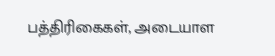பத்திரிகைகள், அடையாள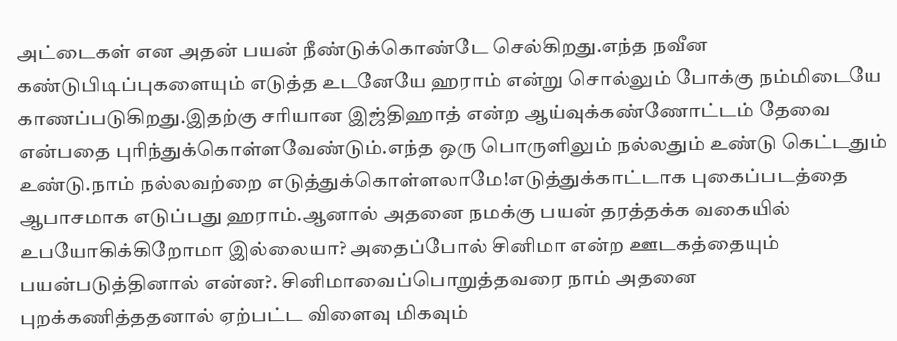அட்டைகள் என அதன் பயன் நீண்டுக்கொண்டே செல்கிறது.எந்த நவீன கண்டுபிடிப்புகளையும் எடுத்த உடனேயே ஹராம் என்று சொல்லும் போக்கு நம்மிடையே காணப்படுகிறது.இதற்கு சரியான இஜ்திஹாத் என்ற ஆய்வுக்கண்ணோட்டம் தேவை என்பதை புரிந்துக்கொள்ளவேண்டும்.எந்த ஒரு பொருளிலும் நல்லதும் உண்டு கெட்டதும் உண்டு.நாம் நல்லவற்றை எடுத்துக்கொள்ளலாமே!எடுத்துக்காட்டாக புகைப்படத்தை ஆபாசமாக எடுப்பது ஹராம்.ஆனால் அதனை நமக்கு பயன் தரத்தக்க வகையில் உபயோகிக்கிறோமா இல்லையா? அதைப்போல் சினிமா என்ற ஊடகத்தையும் பயன்படுத்தினால் என்ன?. சினிமாவைப்பொறுத்தவரை நாம் அதனை புறக்கணித்ததனால் ஏற்பட்ட விளைவு மிகவும்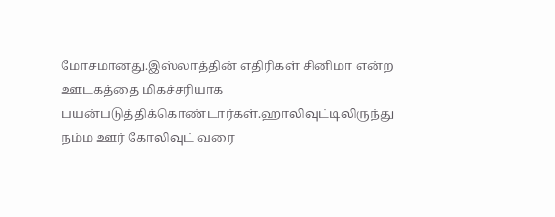மோசமானது.இஸ்லாத்தின் எதிரிகள் சினிமா என்ற ஊடகத்தை மிகச்சரியாக பயன்படுத்திக்கொண்டார்கள்.ஹாலிவுட்டிலிருந்து நம்ம ஊர் கோலிவுட் வரை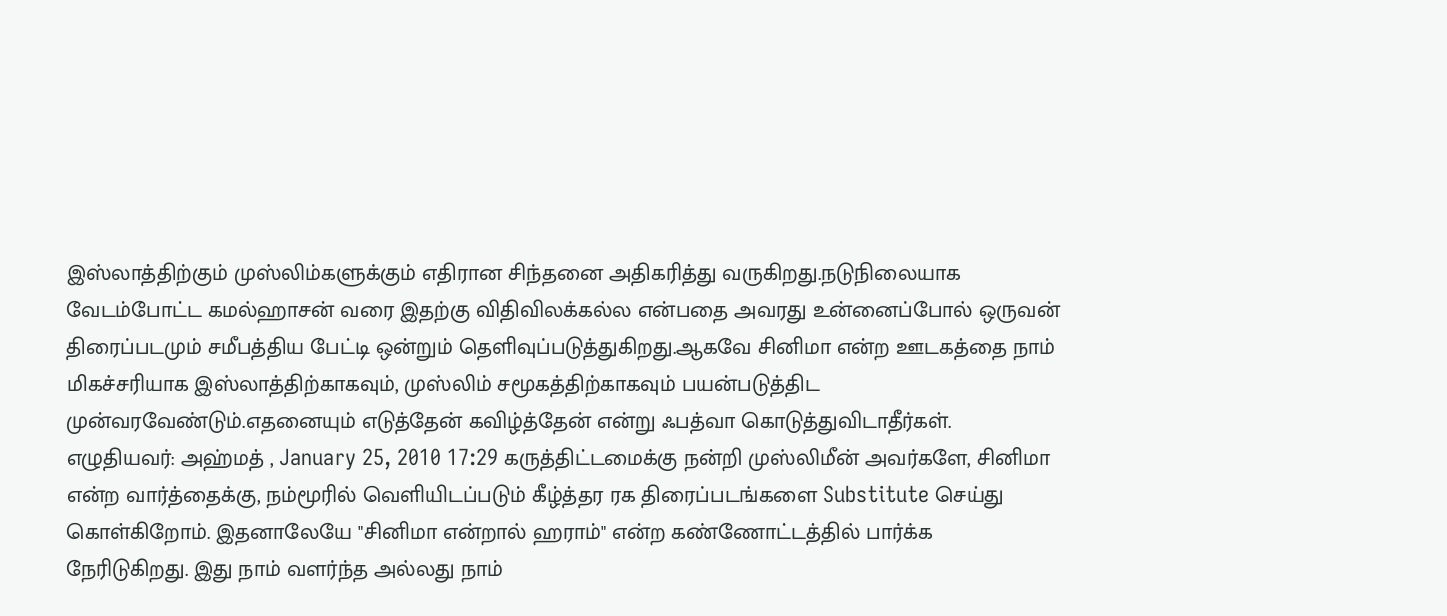இஸ்லாத்திற்கும் முஸ்லிம்களுக்கும் எதிரான சிந்தனை அதிகரித்து வருகிறது.நடுநிலையாக வேடம்போட்ட கமல்ஹாசன் வரை இதற்கு விதிவிலக்கல்ல என்பதை அவரது உன்னைப்போல் ஒருவன் திரைப்படமும் சமீபத்திய பேட்டி ஒன்றும் தெளிவுப்படுத்துகிறது.ஆகவே சினிமா என்ற ஊடகத்தை நாம் மிகச்சரியாக இஸ்லாத்திற்காகவும், முஸ்லிம் சமூகத்திற்காகவும் பயன்படுத்திட முன்வரவேண்டும்.எதனையும் எடுத்தேன் கவிழ்த்தேன் என்று ஃபத்வா கொடுத்துவிடாதீர்கள். எழுதியவர்: அஹ்மத் , January 25, 2010 17:29 கருத்திட்டமைக்கு நன்றி முஸ்லிமீன் அவர்களே, சினிமா என்ற வார்த்தைக்கு, நம்மூரில் வெளியிடப்படும் கீழ்த்தர ரக திரைப்படங்களை Substitute செய்து கொள்கிறோம். இதனாலேயே "சினிமா என்றால் ஹராம்" என்ற கண்ணோட்டத்தில் பார்க்க நேரிடுகிறது. இது நாம் வளர்ந்த அல்லது நாம்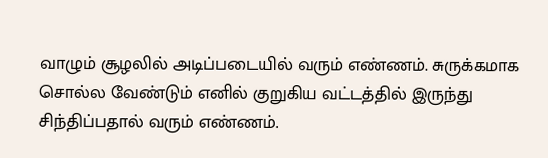வாழும் சூழலில் அடிப்படையில் வரும் எண்ணம். சுருக்கமாக சொல்ல வேண்டும் எனில் குறுகிய வட்டத்தில் இருந்து சிந்திப்பதால் வரும் எண்ணம்.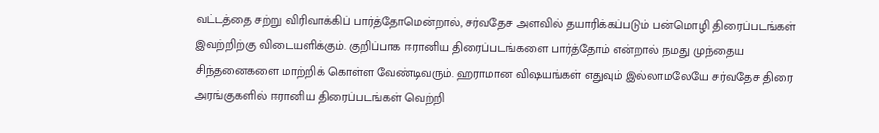வட்டத்தை சற்று விரிவாக்கிப் பார்த்தோமென்றால், சர்வதேச அளவில் தயாரிக்கப்படும் பன்மொழி திரைப்படங்கள் இவற்றிற்கு விடையளிக்கும். குறிப்பாக ஈரானிய திரைப்படங்களை பார்த்தோம் என்றால் நமது முந்தைய சிந்தனைகளை மாற்றிக் கொள்ள வேண்டிவரும். ஹராமான விஷயங்கள் எதுவும் இல்லாமலேயே சர்வதேச திரை அரங்குகளில் ஈரானிய திரைப்படங்கள் வெற்றி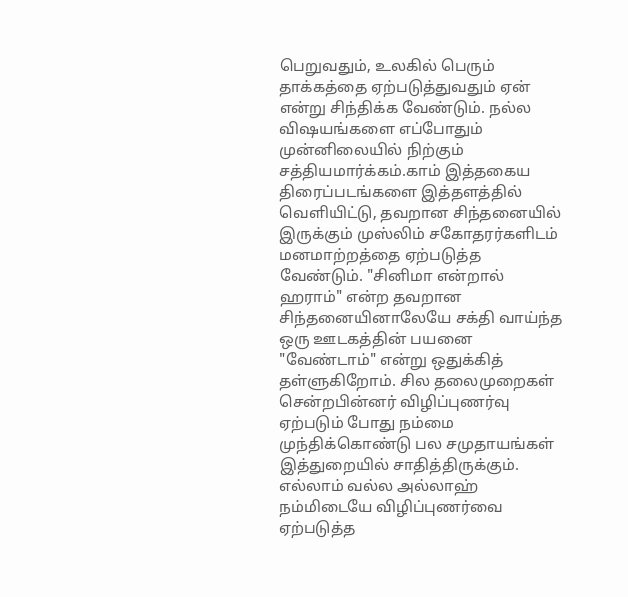பெறுவதும், உலகில் பெரும் தாக்கத்தை ஏற்படுத்துவதும் ஏன் என்று சிந்திக்க வேண்டும். நல்ல விஷயங்களை எப்போதும் முன்னிலையில் நிற்கும் சத்தியமார்க்கம்.காம் இத்தகைய திரைப்படங்களை இத்தளத்தில் வெளியிட்டு, தவறான சிந்தனையில் இருக்கும் முஸ்லிம் சகோதரர்களிடம் மனமாற்றத்தை ஏற்படுத்த வேண்டும். "சினிமா என்றால் ஹராம்" என்ற தவறான சிந்தனையினாலேயே சக்தி வாய்ந்த ஒரு ஊடகத்தின் பயனை "வேண்டாம்" என்று ஒதுக்கித் தள்ளுகிறோம். சில தலைமுறைகள் சென்றபின்னர் விழிப்புணர்வு ஏற்படும் போது நம்மை முந்திக்கொண்டு பல சமுதாயங்கள் இத்துறையில் சாதித்திருக்கும். எல்லாம் வல்ல அல்லாஹ் நம்மிடையே விழிப்புணர்வை ஏற்படுத்த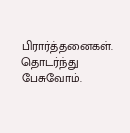பிரார்த்தனைகள். தொடர்ந்து பேசுவோம்.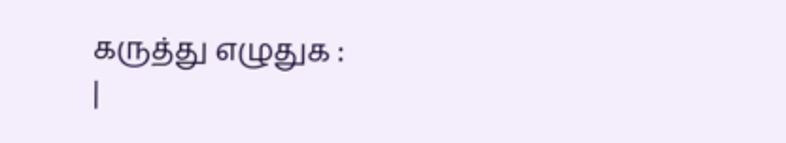கருத்து எழுதுக :
|